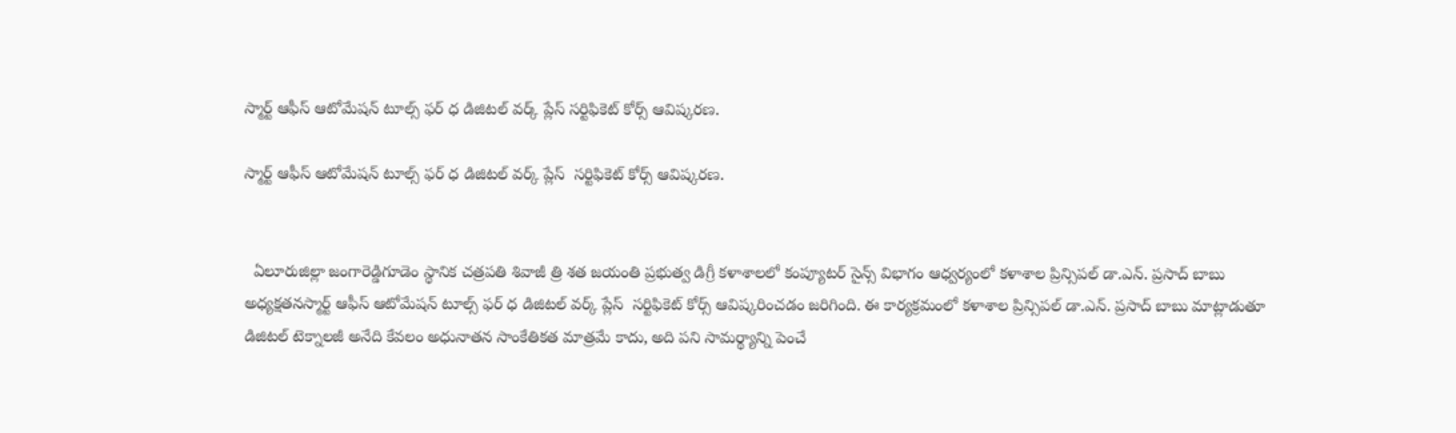స్మార్ట్ ఆఫీస్ ఆటోమేషన్ టూల్స్ ఫర్ ధ డిజిటల్ వర్క్ ప్లేస్ సర్టిఫికెట్ కోర్స్ ఆవిష్కరణ.

స్మార్ట్ ఆఫీస్ ఆటోమేషన్ టూల్స్ ఫర్ ధ డిజిటల్ వర్క్ ప్లేస్  సర్టిఫికెట్ కోర్స్ ఆవిష్కరణ.


  ఏలూరుజిల్లా జంగారెడ్డిగూడెం స్థానిక చత్రపతి శివాజీ త్రి శత జయంతి ప్రభుత్వ డిగ్రీ కళాశాలలో కంప్యూటర్ సైన్స్ విభాగం ఆధ్వర్యంలో కళాశాల ప్రిన్సిపల్ డా.ఎన్. ప్రసాద్ బాబు అధ్యక్షతనస్మార్ట్ ఆఫీస్ ఆటోమేషన్ టూల్స్ ఫర్ ధ డిజిటల్ వర్క్ ప్లేస్  సర్టిఫికెట్ కోర్స్ ఆవిష్కరించడం జరిగింది. ఈ కార్యక్రమంలో కళాశాల ప్రిన్సిపల్ డా.ఎన్. ప్రసాద్ బాబు మాట్లాడుతూ డిజిటల్ టెక్నాలజీ అనేది కేవలం అధునాతన సాంకేతికత మాత్రమే కాదు, అది పని సామర్థ్యాన్ని పెంచే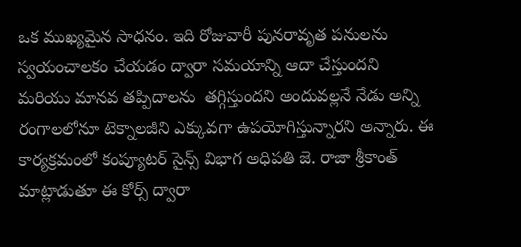ఒక ముఖ్యమైన సాధనం. ఇది రోజువారీ పునరావృత పనులను  స్వయంచాలకం చేయడం ద్వారా సమయాన్ని ఆదా చేస్తుందని మరియు మానవ తప్పిదాలను  తగ్గిస్తుందని అందువల్లనే నేడు అన్ని రంగాలలోనూ టెక్నాలజీని ఎక్కువగా ఉపయోగిస్తున్నారని అన్నారు. ఈ కార్యక్రమంలో కంప్యూటర్ సైన్స్ విభాగ అధిపతి జె. రాజా శ్రీకాంత్ మాట్లాడుతూ ఈ కోర్స్ ద్వారా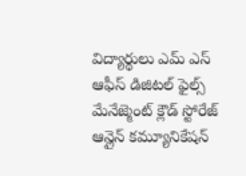విద్యార్థులు ఎమ్ ఎస్ ఆఫీస్ డిజిటల్ ఫైల్స్ మేనేజ్మెంట్ క్లౌడ్ స్టోరేజ్ ఆన్లైన్ కమ్యూనికేషన్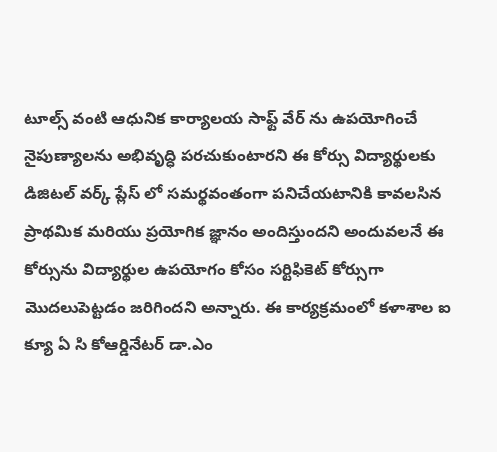టూల్స్ వంటి ఆధునిక కార్యాలయ సాఫ్ట్ వేర్ ను ఉపయోగించే నైపుణ్యాలను అభివృద్ధి పరచుకుంటారని ఈ కోర్సు విద్యార్థులకు డిజిటల్ వర్క్ ప్లేస్ లో సమర్థవంతంగా పనిచేయటానికి కావలసిన ప్రాథమిక మరియు ప్రయోగిక జ్ఞానం అందిస్తుందని అందువలనే ఈ కోర్సును విద్యార్థుల ఉపయోగం కోసం సర్టిఫికెట్ కోర్సుగా మొదలుపెట్టడం జరిగిందని అన్నారు. ఈ కార్యక్రమంలో కళాశాల ఐ క్యూ ఏ సి కోఆర్డినేటర్ డా.ఎం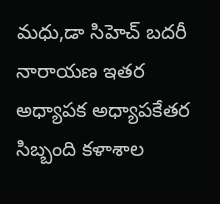మధు,డా సిహెచ్ బదరీ నారాయణ ఇతర అధ్యాపక అధ్యాపకేతర సిబ్బంది కళాశాల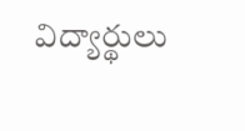విద్యార్థులు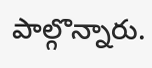పాల్గొన్నారు.